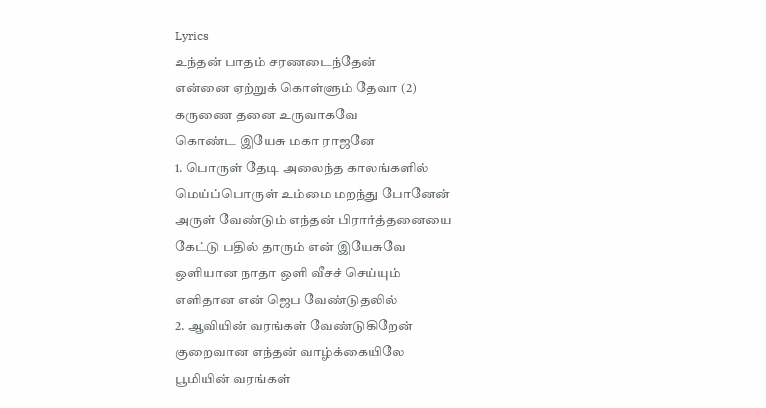Lyrics
உந்தன் பாதம் சரணடைந்தேன்
என்னை ஏற்றுக் கொள்ளும் தேவா (2)
கருணை தனை உருவாகவே
கொண்ட இயேசு மகா ராஜனே
1. பொருள் தேடி அலைந்த காலங்களில்
மெய்ப்பொருள் உம்மை மறந்து போனேன்
அருள் வேண்டும் எந்தன் பிரார்த்தனையை
கேட்டு பதில் தாரும் என் இயேசுவே
ஒளியான நாதா ஒளி வீசச் செய்யும்
எளிதான என் ஜெப வேண்டுதலில்
2. ஆவியின் வரங்கள் வேண்டுகிறேன்
குறைவான எந்தன் வாழ்க்கையிலே
பூமியின் வரங்கள்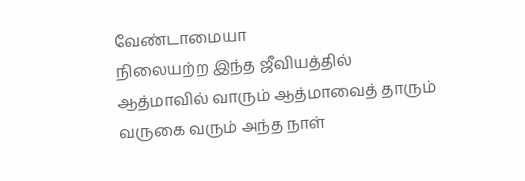வேண்டாமையா
நிலையற்ற இந்த ஜீவியத்தில்
ஆத்மாவில் வாரும் ஆத்மாவைத் தாரும்
வருகை வரும் அந்த நாள்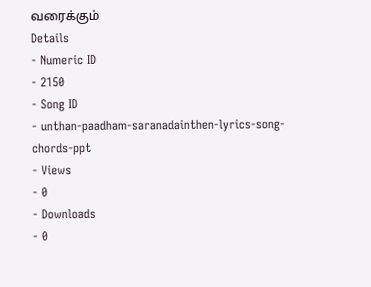வரைக்கும்
Details
- Numeric ID
- 2150
- Song ID
- unthan-paadham-saranadainthen-lyrics-song-chords-ppt
- Views
- 0
- Downloads
- 0